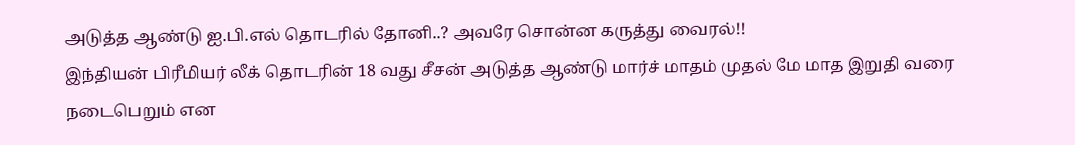அடுத்த ஆண்டு ஐ.பி.எல் தொடரில் தோனி..? அவரே சொன்ன கருத்து வைரல்!!
இந்தியன் பிரீமியர் லீக் தொடரின் 18 வது சீசன் அடுத்த ஆண்டு மார்ச் மாதம் முதல் மே மாத இறுதி வரை நடைபெறும் என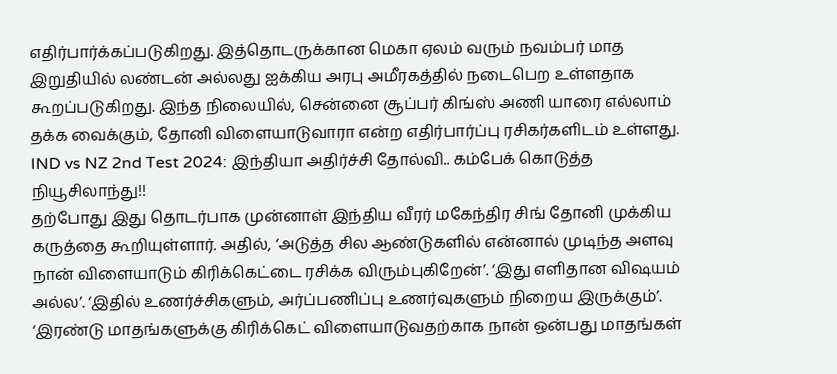எதிர்பார்க்கப்படுகிறது. இத்தொடருக்கான மெகா ஏலம் வரும் நவம்பர் மாத இறுதியில் லண்டன் அல்லது ஐக்கிய அரபு அமீரகத்தில் நடைபெற உள்ளதாக கூறப்படுகிறது. இந்த நிலையில், சென்னை சூப்பர் கிங்ஸ் அணி யாரை எல்லாம் தக்க வைக்கும், தோனி விளையாடுவாரா என்ற எதிர்பார்ப்பு ரசிகர்களிடம் உள்ளது.
IND vs NZ 2nd Test 2024: இந்தியா அதிர்ச்சி தோல்வி.. கம்பேக் கொடுத்த நியூசிலாந்து!!
தற்போது இது தொடர்பாக முன்னாள் இந்திய வீரர் மகேந்திர சிங் தோனி முக்கிய கருத்தை கூறியுள்ளார். அதில், ‘அடுத்த சில ஆண்டுகளில் என்னால் முடிந்த அளவு நான் விளையாடும் கிரிக்கெட்டை ரசிக்க விரும்புகிறேன்’. ‘இது எளிதான விஷயம் அல்ல’. ‘இதில் உணர்ச்சிகளும், அர்ப்பணிப்பு உணர்வுகளும் நிறைய இருக்கும்’. ‘இரண்டு மாதங்களுக்கு கிரிக்கெட் விளையாடுவதற்காக நான் ஒன்பது மாதங்கள்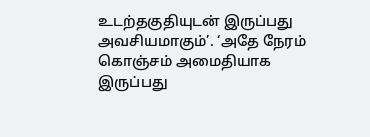உடற்தகுதியுடன் இருப்பது அவசியமாகும்’. ‘அதே நேரம் கொஞ்சம் அமைதியாக இருப்பது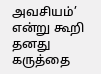அவசியம்’ என்று கூறி தனது கருத்தை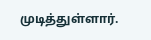முடித்துள்ளார்.